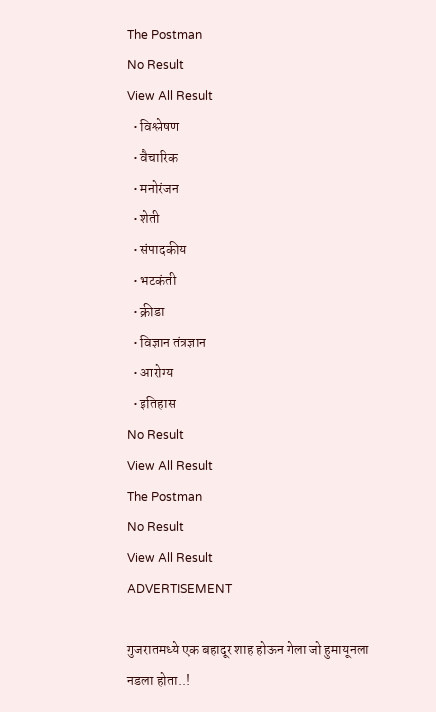The Postman
No Result
View All Result
  • विश्लेषण
  • वैचारिक
  • मनोरंजन
  • शेती
  • संपादकीय
  • भटकंती
  • क्रीडा
  • विज्ञान तंत्रज्ञान
  • आरोग्य
  • इतिहास
No Result
View All Result
The Postman
No Result
View All Result
ADVERTISEMENT

गुजरातमध्ये एक बहादूर शाह होऊन गेला जो हुमायूनला नडला होता..!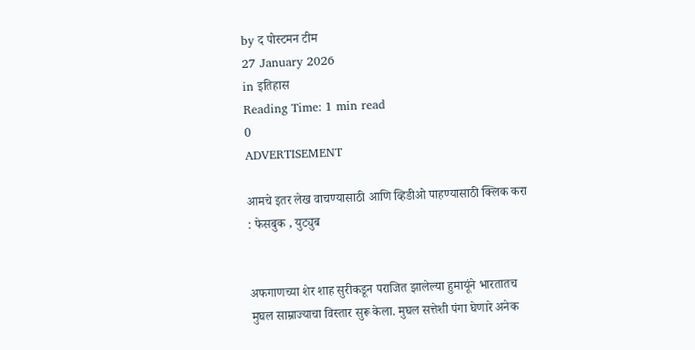by द पोस्टमन टीम
27 January 2026
in इतिहास
Reading Time: 1 min read
0
ADVERTISEMENT

आमचे इतर लेख वाचण्यासाठी आणि व्हिडीओ पाहण्यासाठी क्लिक करा : फेसबुक , युट्युब


अफगाणच्या शेर शाह सुरीकडून पराजित झालेल्या हुमायूंने भारतातच मुघल साम्राज्याचा विस्तार सुरू केला. मुघल सत्तेशी पंगा घेणारे अनेक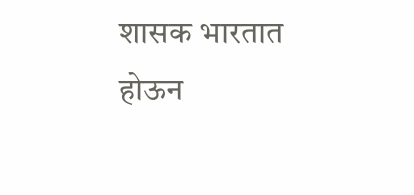शासक भारतात होऊन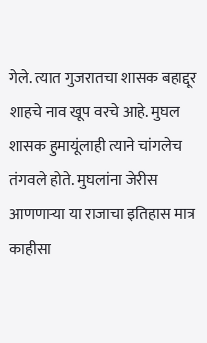गेले. त्यात गुजरातचा शासक बहाद्दूर शाहचे नाव खूप वरचे आहे. मुघल शासक हुमायूंलाही त्याने चांगलेच तंगवले होते. मुघलांना जेरीस आणणाऱ्या या राजाचा इतिहास मात्र काहीसा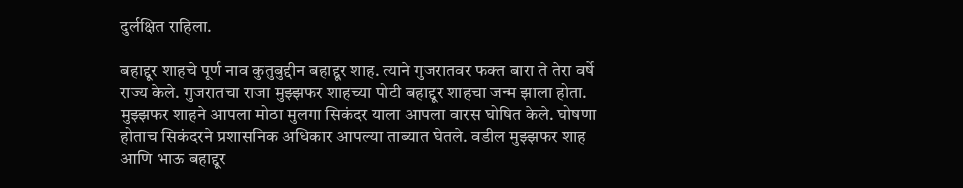दुर्लक्षित राहिला.

बहाद्दूर शाहचे पूर्ण नाव कुतुबुद्दीन बहाद्दूर शाह. त्याने गुजरातवर फक्त बारा ते तेरा वर्षे राज्य केले. गुजरातचा राजा मुझ्झफर शाहच्या पोटी बहाद्दूर शाहचा जन्म झाला होता. मुझ्झफर शाहने आपला मोठा मुलगा सिकंदर याला आपला वारस घोषित केले. घोषणा होताच सिकंदरने प्रशासनिक अधिकार आपल्या ताब्यात घेतले. वडील मुझ्झफर शाह आणि भाऊ बहाद्दूर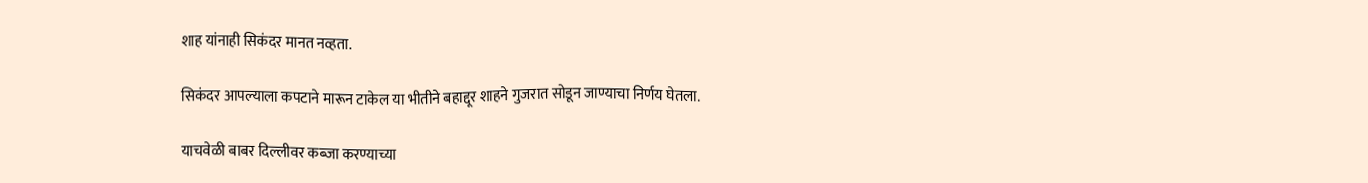शाह यांनाही सिकंदर मानत नव्हता.

सिकंदर आपल्याला कपटाने मारून टाकेल या भीतीने बहाद्दूर शाहने गुजरात सोडून जाण्याचा निर्णय घेतला.

याचवेळी बाबर दिल्लीवर कब्जा करण्याच्या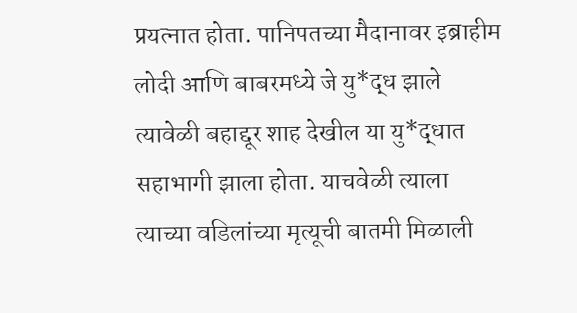प्रयत्नात होता. पानिपतच्या मैदानावर इब्राहीम लोदी आणि बाबरमध्ये जे यु*द्ध झाले त्यावेळी बहाद्दूर शाह देखील या यु*द्धात सहाभागी झाला होता. याचवेळी त्याला त्याच्या वडिलांच्या मृत्यूची बातमी मिळाली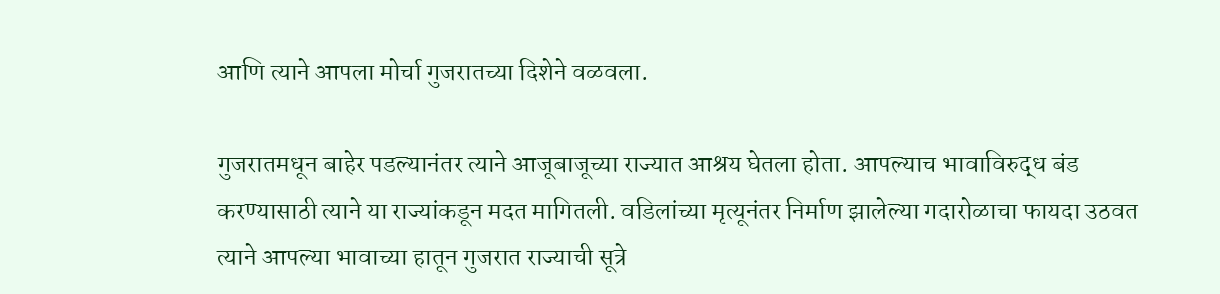आणि त्याने आपला मोर्चा गुजरातच्या दिशेने वळवला.

गुजरातमधून बाहेर पडल्यानंतर त्याने आजूबाजूच्या राज्यात आश्रय घेतला होता. आपल्याच भावाविरुद्ध बंड करण्यासाठी त्याने या राज्यांकडून मदत मागितली. वडिलांच्या मृत्यूनंतर निर्माण झालेल्या गदारोळाचा फायदा उठवत त्याने आपल्या भावाच्या हातून गुजरात राज्याची सूत्रे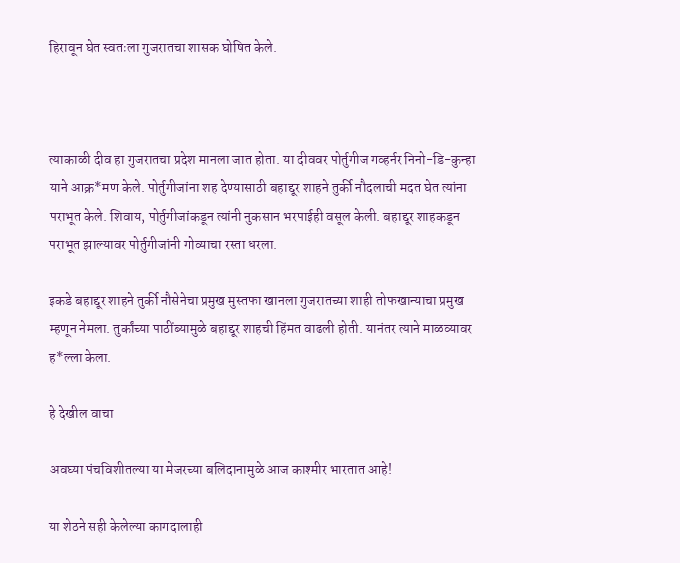हिरावून घेत स्वतःला गुजरातचा शासक घोषित केले.



त्याकाळी दीव हा गुजरातचा प्रदेश मानला जात होता. या दीववर पोर्तुगीज गव्हर्नर निनो-डि-कुन्हा याने आक्र*मण केले. पोर्तुगीजांना शह देण्यासाठी बहाद्दूर शाहने तुर्की नौदलाची मदत घेत त्यांना पराभूत केले. शिवाय, पोर्तुगीजांकडून त्यांनी नुकसान भरपाईही वसूल केली. बहाद्दूर शाहकडून पराभूत झाल्यावर पोर्तुगीजांनी गोव्याचा रस्ता धरला.

इकडे बहाद्दूर शाहने तुर्की नौसेनेचा प्रमुख मुस्तफा खानला गुजरातच्या शाही तोफखान्याचा प्रमुख म्हणून नेमला. तुर्कांच्या पाठींब्यामुळे बहाद्दूर शाहची हिंमत वाढली होती. यानंतर त्याने माळव्यावर ह*ल्ला केला.

हे देखील वाचा

अवघ्या पंचविशीतल्या या मेजरच्या बलिदानामुळे आज काश्मीर भारतात आहे!

या शेठने सही केलेल्या कागदालाही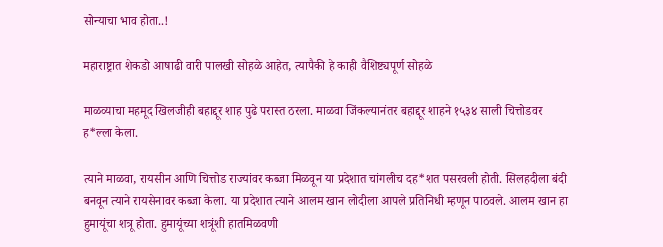सोन्याचा भाव होता..!

महाराष्ट्रात शेकडो आषाढी वारी पालखी सोहळे आहेत, त्यापैकी हे काही वैशिष्ट्यपूर्ण सोहळे

माळव्याचा महमूद खिलजीही बहाद्दूर शाह पुढे परास्त ठरला. माळवा जिंकल्यानंतर बहाद्दूर शाहने १५३४ साली चित्तोडवर ह*ल्ला केला.

त्याने माळवा, रायसीन आणि चित्तोड राज्यांवर कब्जा मिळवून या प्रदेशात चांगलीच दह*शत पसरवली होती. सिलहदीला बंदी बनवून त्याने रायसेनावर कब्जा केला. या प्रदेशात त्याने आलम खान लोदीला आपले प्रतिनिधी म्हणून पाठवले. आलम खान हा हुमायूंचा शत्रू होता. हुमायूंच्या शत्रूंशी हातमिळवणी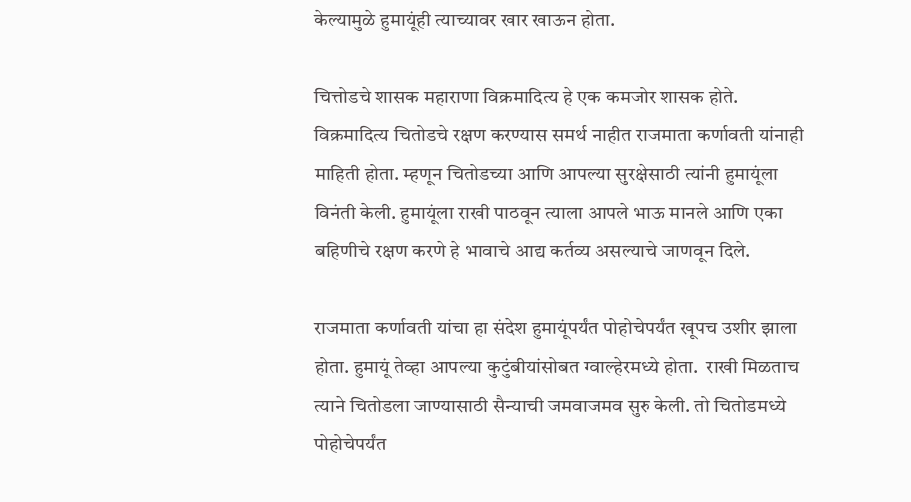केल्यामुळे हुमायूंही त्याच्यावर खार खाऊन होता.

चित्तोडचे शासक महाराणा विक्रमादित्य हे एक कमजोर शासक होते. विक्रमादित्य चितोडचे रक्षण करण्यास समर्थ नाहीत राजमाता कर्णावती यांनाही माहिती होता. म्हणून चितोडच्या आणि आपल्या सुरक्षेसाठी त्यांनी हुमायूंला विनंती केली. हुमायूंला राखी पाठवून त्याला आपले भाऊ मानले आणि एका बहिणीचे रक्षण करणे हे भावाचे आद्य कर्तव्य असल्याचे जाणवून दिले.

राजमाता कर्णावती यांचा हा संदेश हुमायूंपर्यंत पोहोचेपर्यंत खूपच उशीर झाला होता. हुमायूं तेव्हा आपल्या कुटुंबीयांसोबत ग्वाल्हेरमध्ये होता.  राखी मिळताच त्याने चितोडला जाण्यासाठी सैन्याची जमवाजमव सुरु केली. तो चितोडमध्ये पोहोचेपर्यंत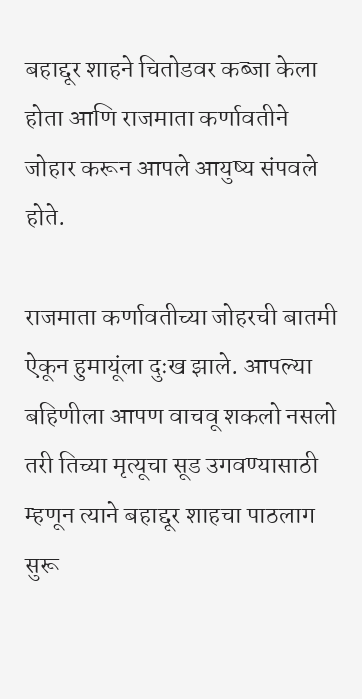बहाद्दूर शाहने चितोडवर कब्जा केला होता आणि राजमाता कर्णावतीने जोहार करून आपले आयुष्य संपवले होते.

राजमाता कर्णावतीच्या जोहरची बातमी ऐकून हुमायूंला दुःख झाले. आपल्या बहिणीला आपण वाचवू शकलो नसलो तरी तिच्या मृत्यूचा सूड उगवण्यासाठी म्हणून त्याने बहाद्दूर शाहचा पाठलाग सुरू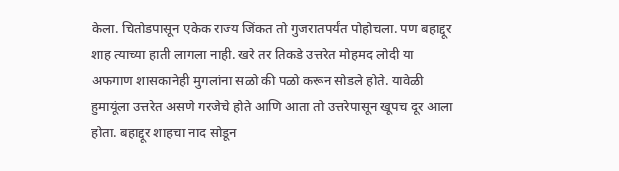केला. चितोडपासून एकेक राज्य जिंकत तो गुजरातपर्यंत पोहोचला. पण बहाद्दूर शाह त्याच्या हाती लागला नाही. खरे तर तिकडे उत्तरेत मोहमद लोदी या अफगाण शासकानेही मुगलांना सळो की पळो करून सोडले होते. यावेळी हुमायूंला उत्तरेत असणे गरजेचे होते आणि आता तो उत्तरेपासून खूपच दूर आला होता. बहाद्दूर शाहचा नाद सोडून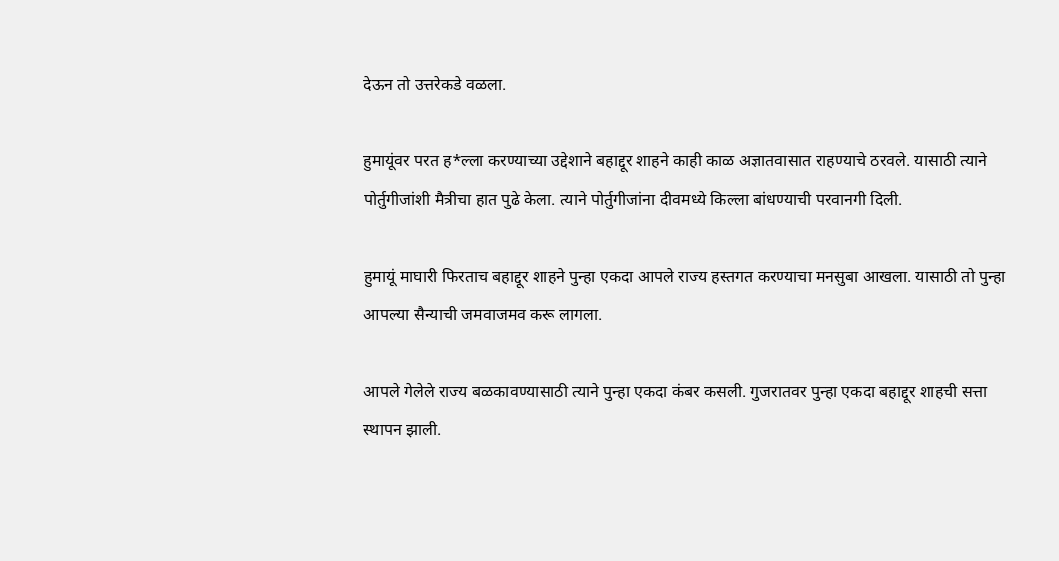देऊन तो उत्तरेकडे वळला.

हुमायूंवर परत ह*ल्ला करण्याच्या उद्देशाने बहाद्दूर शाहने काही काळ अज्ञातवासात राहण्याचे ठरवले. यासाठी त्याने पोर्तुगीजांशी मैत्रीचा हात पुढे केला. त्याने पोर्तुगीजांना दीवमध्ये किल्ला बांधण्याची परवानगी दिली.

हुमायूं माघारी फिरताच बहाद्दूर शाहने पुन्हा एकदा आपले राज्य हस्तगत करण्याचा मनसुबा आखला. यासाठी तो पुन्हा आपल्या सैन्याची जमवाजमव करू लागला.

आपले गेलेले राज्य बळकावण्यासाठी त्याने पुन्हा एकदा कंबर कसली. गुजरातवर पुन्हा एकदा बहाद्दूर शाहची सत्ता स्थापन झाली.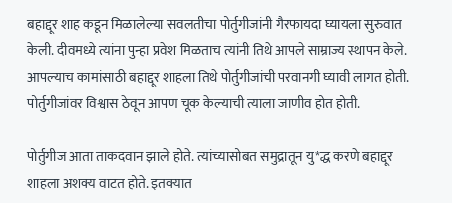बहाद्दूर शाह कडून मिळालेल्या सवलतीचा पोर्तुगीजांनी गैरफायदा घ्यायला सुरुवात केली. दीवमध्ये त्यांना पुन्हा प्रवेश मिळताच त्यांनी तिथे आपले साम्राज्य स्थापन केले. आपल्याच कामांसाठी बहाद्दूर शाहला तिथे पोर्तुगीजांची परवानगी घ्यावी लागत होती. पोर्तुगीजांवर विश्वास ठेवून आपण चूक केल्याची त्याला जाणीव होत होती.

पोर्तुगीज आता ताकदवान झाले होते. त्यांच्यासोबत समुद्रातून यु*द्ध करणे बहाद्दूर शाहला अशक्य वाटत होते. इतक्यात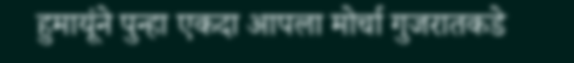हुमायूंने पुन्हा एकदा आपला मोर्चा गुजरातकडे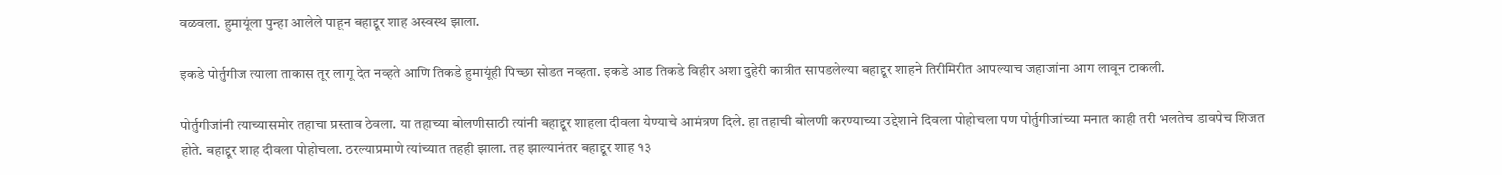वळवला. हुमायूंला पुन्हा आलेले पाहून बहाद्दूर शाह अस्वस्थ झाला.

इकडे पोर्तुगीज त्याला ताकास तूर लागू देत नव्हते आणि तिकडे हुमायूंही पिच्छा सोडत नव्हता. इकडे आड तिकडे विहीर अशा दुहेरी कात्रीत सापडलेल्या बहाद्दूर शाहने तिरीमिरीत आपल्याच जहाजांना आग लावून टाकली.

पोर्तुगीजांनी त्याच्यासमोर तहाचा प्रस्ताव ठेवला. या तहाच्या बोलणीसाठी त्यांनी बहाद्दूर शाहला दीवला येण्याचे आमंत्रण दिले. हा तहाची बोलणी करण्याच्या उद्देशाने दिवला पोहोचला पण पोर्तुगीजांच्या मनात काही तरी भलतेच डावपेच शिजत होते. बहाद्दूर शाह दीवला पोहोचला. ठरल्याप्रमाणे त्यांच्यात तहही झाला. तह झाल्यानंतर बहाद्दूर शाह १३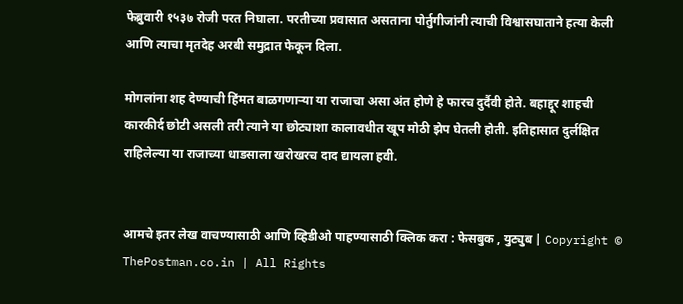फेब्रुवारी १५३७ रोजी परत निघाला. परतीच्या प्रवासात असताना पोर्तुगीजांनी त्याची विश्वासघाताने हत्या केली आणि त्याचा मृतदेह अरबी समुद्रात फेकून दिला.

मोगलांना शह देण्याची हिंमत बाळगणाऱ्या या राजाचा असा अंत होणे हे फारच दुर्दैवी होते. बहाद्दूर शाहची कारकीर्द छोटी असली तरी त्याने या छोट्याशा कालावधीत खूप मोठी झेप घेतली होती. इतिहासात दुर्लक्षित राहिलेल्या या राजाच्या धाडसाला खरोखरच दाद द्यायला हवी.


आमचे इतर लेख वाचण्यासाठी आणि व्हिडीओ पाहण्यासाठी क्लिक करा : फेसबुक , युट्युब | Copyright © ThePostman.co.in | All Rights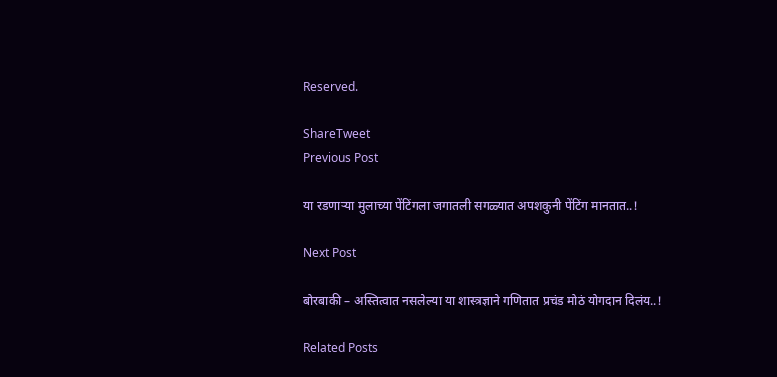Reserved.

ShareTweet
Previous Post

या रडणाऱ्या मुलाच्या पेंटिंगला जगातली सगळ्यात अपशकुनी पेंटिंग मानतात..!

Next Post

बोरबाकी – अस्तित्वात नसलेल्या या शास्त्रज्ञाने गणितात प्रचंड मोठं योगदान दिलंय..!

Related Posts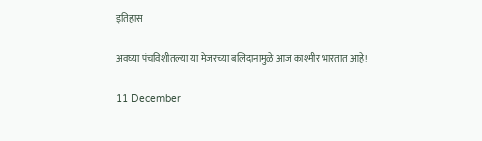इतिहास

अवघ्या पंचविशीतल्या या मेजरच्या बलिदानामुळे आज काश्मीर भारतात आहे!

11 December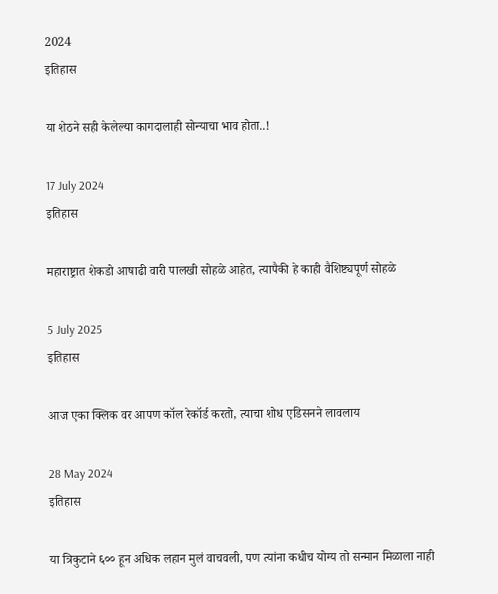2024
इतिहास

या शेठने सही केलेल्या कागदालाही सोन्याचा भाव होता..!

17 July 2024
इतिहास

महाराष्ट्रात शेकडो आषाढी वारी पालखी सोहळे आहेत, त्यापैकी हे काही वैशिष्ट्यपूर्ण सोहळे

5 July 2025
इतिहास

आज एका क्लिक वर आपण कॉल रेकॉर्ड करतो, त्याचा शोध एडिसनने लावलाय

28 May 2024
इतिहास

या त्रिकुटाने ६०० हून अधिक लहान मुलं वाचवली, पण त्यांना कधीच योग्य तो सन्मान मिळाला नाही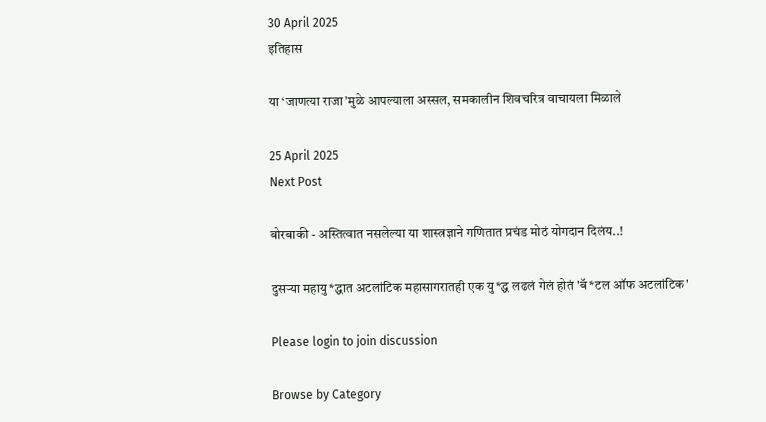30 April 2025
इतिहास

या ‘जाणत्या राजा’मुळे आपल्याला अस्सल, समकालीन शिवचरित्र वाचायला मिळाले

25 April 2025
Next Post

बोरबाकी - अस्तित्वात नसलेल्या या शास्त्रज्ञाने गणितात प्रचंड मोठं योगदान दिलंय..!

दुसऱ्या महायु*द्धात अटलांटिक महासागरातही एक यु*द्ध लढलं गेलं होतं 'बॅ*टल ऑफ अटलांटिक'

Please login to join discussion

Browse by Category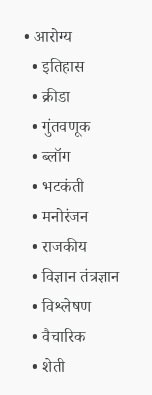• आरोग्य
  • इतिहास
  • क्रीडा
  • गुंतवणूक
  • ब्लॉग
  • भटकंती
  • मनोरंजन
  • राजकीय
  • विज्ञान तंत्रज्ञान
  • विश्लेषण
  • वैचारिक
  • शेती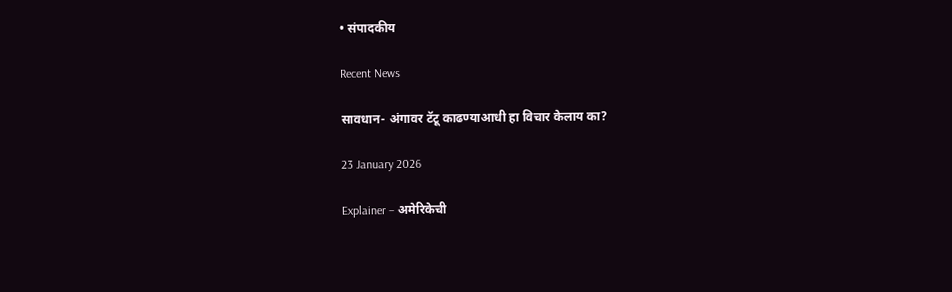• संपादकीय

Recent News

सावधान- अंगावर टॅटू काढण्याआधी हा विचार केलाय का?

23 January 2026

Explainer – अमेरिकेची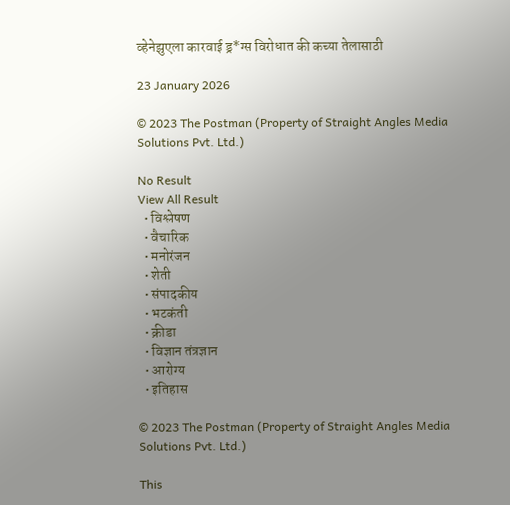व्हेनेझुएला कारवाई ड्र*ग्स विरोधात की कच्या तेलासाठी

23 January 2026

© 2023 The Postman (Property of Straight Angles Media Solutions Pvt. Ltd.)

No Result
View All Result
  • विश्लेषण
  • वैचारिक
  • मनोरंजन
  • शेती
  • संपादकीय
  • भटकंती
  • क्रीडा
  • विज्ञान तंत्रज्ञान
  • आरोग्य
  • इतिहास

© 2023 The Postman (Property of Straight Angles Media Solutions Pvt. Ltd.)

This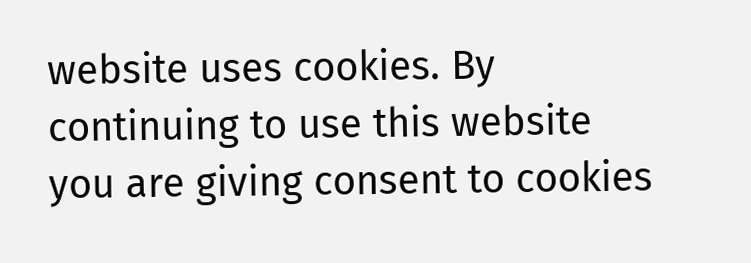website uses cookies. By continuing to use this website you are giving consent to cookies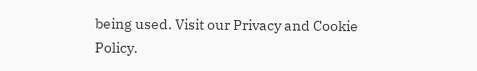being used. Visit our Privacy and Cookie Policy.